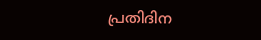പ്രതിദിന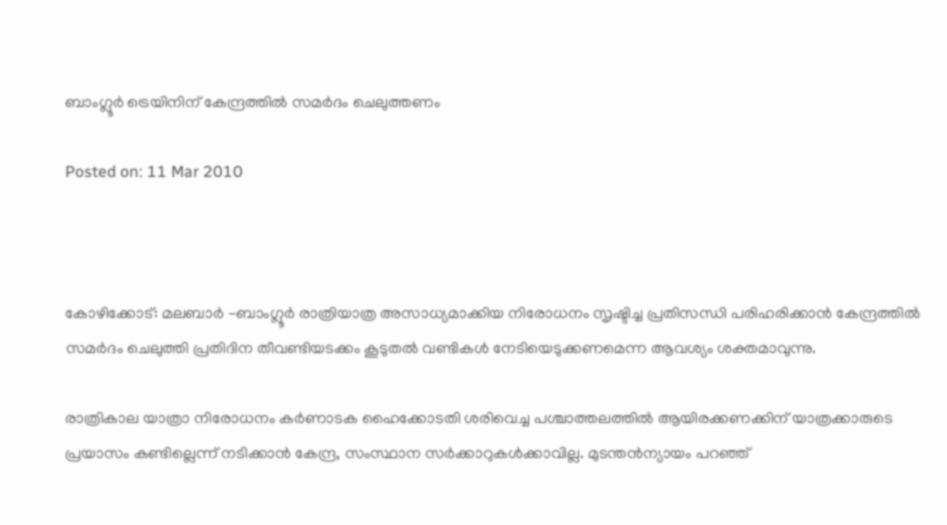ബാംഗ്ലൂര്‍ ട്രെയിനിന് കേന്ദ്രത്തില്‍ സമര്‍ദം ചെലുത്തണം

Posted on: 11 Mar 2010



കോഴിക്കോട്: മലബാര്‍ -ബാംഗ്ലൂര്‍ രാത്രിയാത്ര അസാധ്യമാക്കിയ നിരോധനം സൃഷ്ടിച്ച പ്രതിസന്ധി പരിഹരിക്കാന്‍ കേന്ദ്രത്തില്‍ സമര്‍ദം ചെലുത്തി പ്രതിദിന തീവണ്ടിയടക്കം കൂടുതല്‍ വണ്ടികള്‍ നേടിയെടുക്കണമെന്ന ആവശ്യം ശക്തമാവുന്നു.

രാത്രികാല യാത്രാ നിരോധനം കര്‍ണാടക ഹൈക്കോടതി ശരിവെച്ച പശ്ചാത്തലത്തില്‍ ആയിരക്കണക്കിന് യാത്രക്കാരുടെ പ്രയാസം കണ്ടില്ലെന്ന് നടിക്കാന്‍ കേന്ദ്ര, സംസ്ഥാന സര്‍ക്കാറുകള്‍ക്കാവില്ല. മുടന്തന്‍ന്യായം പറഞ്ഞ്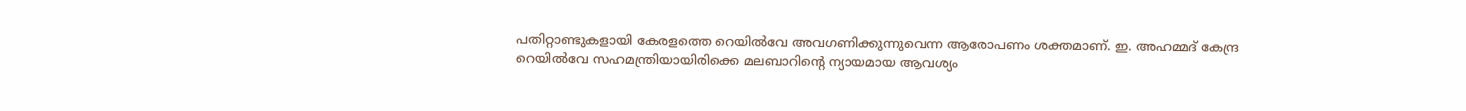പതിറ്റാണ്ടുകളായി കേരളത്തെ റെയില്‍വേ അവഗണിക്കുന്നുവെന്ന ആരോപണം ശക്തമാണ്. ഇ. അഹമ്മദ് കേന്ദ്ര റെയില്‍വേ സഹമന്ത്രിയായിരിക്കെ മലബാറിന്റെ ന്യായമായ ആവശ്യം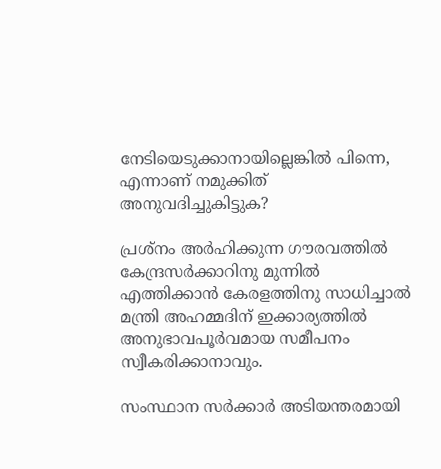നേടിയെടുക്കാനായില്ലെങ്കില്‍ പിന്നെ, എന്നാണ് നമുക്കിത് അനുവദിച്ചുകിട്ടുക?

പ്രശ്‌നം അര്‍ഹിക്കുന്ന ഗൗരവത്തില്‍ കേന്ദ്രസര്‍ക്കാറിനു മുന്നില്‍ എത്തിക്കാന്‍ കേരളത്തിനു സാധിച്ചാല്‍ മന്ത്രി അഹമ്മദിന് ഇക്കാര്യത്തില്‍ അനുഭാവപൂര്‍വമായ സമീപനം സ്വീകരിക്കാനാവും.

സംസ്ഥാന സര്‍ക്കാര്‍ അടിയന്തരമായി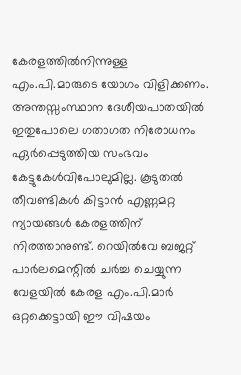കേരളത്തില്‍നിന്നുള്ള എം.പി.മാരുടെ യോഗം വിളിക്കണം. അന്തസ്സംസ്ഥാന ദേശീയപാതയില്‍ ഇതുപോലെ ഗതാഗത നിരോധനം ഏര്‍പ്പെടുത്തിയ സംഭവം കേട്ടുകേള്‍വിപോലുമില്ല. കൂടുതല്‍ തീവണ്ടികള്‍ കിട്ടാന്‍ എണ്ണമറ്റ ന്യായങ്ങള്‍ കേരളത്തിന് നിരത്താനുണ്ട്. റെയില്‍വേ ബജറ്റ് പാര്‍ലമെന്റില്‍ ചര്‍ച്ച ചെയ്യുന്ന വേളയില്‍ കേരള എം.പി.മാര്‍ ഒറ്റക്കെട്ടായി ഈ വിഷയം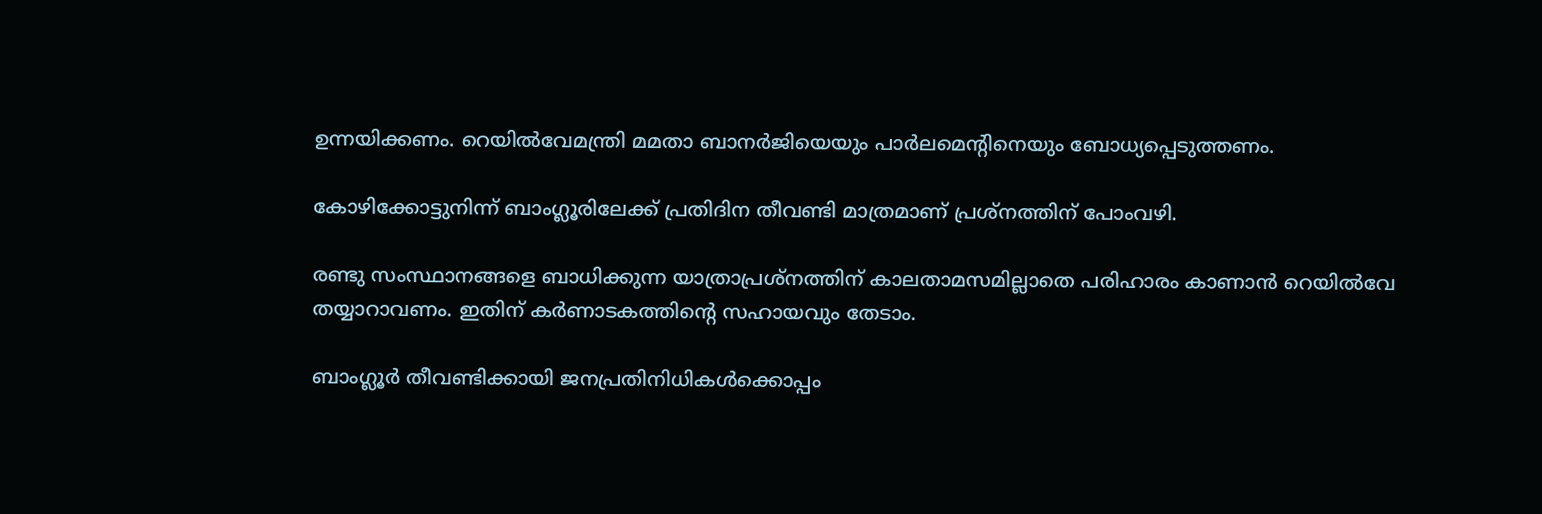ഉന്നയിക്കണം. റെയില്‍വേമന്ത്രി മമതാ ബാനര്‍ജിയെയും പാര്‍ലമെന്റിനെയും ബോധ്യപ്പെടുത്തണം.

കോഴിക്കോട്ടുനിന്ന് ബാംഗ്ലൂരിലേക്ക് പ്രതിദിന തീവണ്ടി മാത്രമാണ് പ്രശ്‌നത്തിന് പോംവഴി.

രണ്ടു സംസ്ഥാനങ്ങളെ ബാധിക്കുന്ന യാത്രാപ്രശ്‌നത്തിന് കാലതാമസമില്ലാതെ പരിഹാരം കാണാന്‍ റെയില്‍വേ തയ്യാറാവണം. ഇതിന് കര്‍ണാടകത്തിന്റെ സഹായവും തേടാം.

ബാംഗ്ലൂര്‍ തീവണ്ടിക്കായി ജനപ്രതിനിധികള്‍ക്കൊപ്പം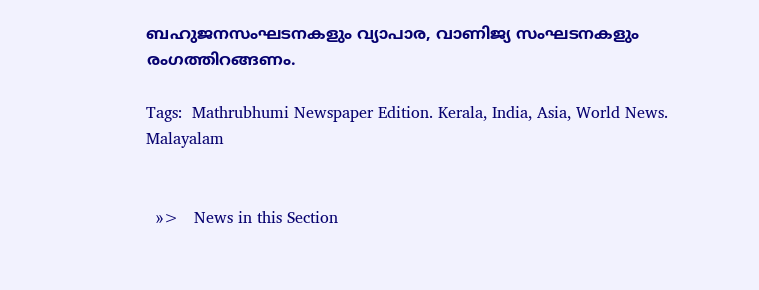ബഹുജനസംഘടനകളും വ്യാപാര, വാണിജ്യ സംഘടനകളും രംഗത്തിറങ്ങണം.

Tags:  Mathrubhumi Newspaper Edition. Kerala, India, Asia, World News. Malayalam


  »>   News in this Section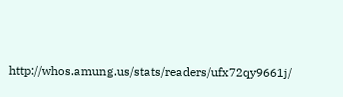http://whos.amung.us/stats/readers/ufx72qy9661j/